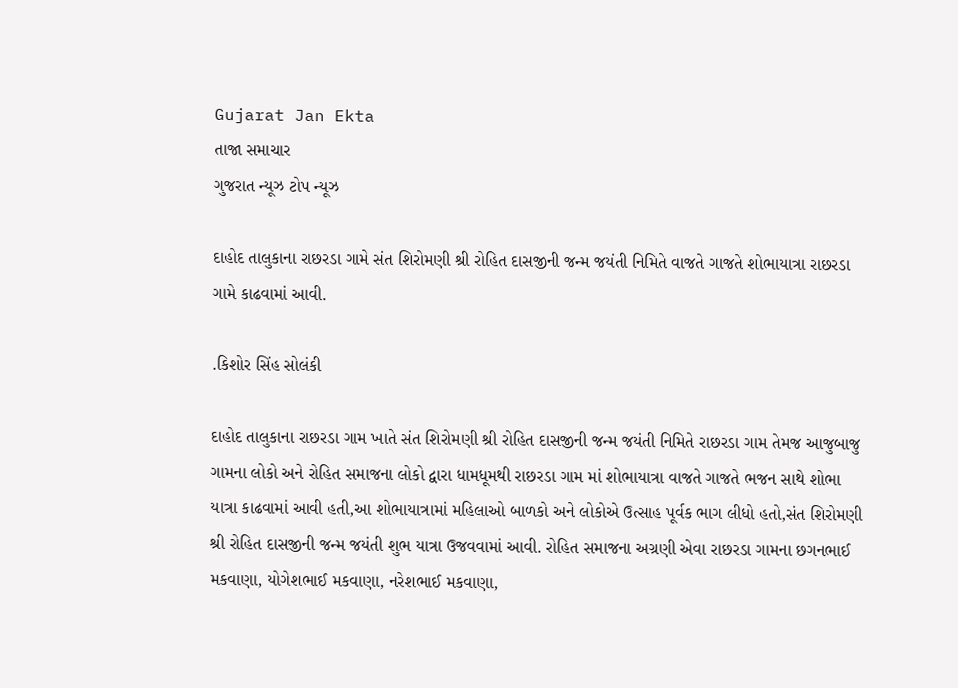Gujarat Jan Ekta
તાજા સમાચાર
ગુજરાત ન્યૂઝ ટોપ ન્યૂઝ

દાહોદ તાલુકાના રાછરડા ગામે સંત શિરોમણી શ્રી રોહિત દાસજીની જન્મ જયંતી નિમિતે વાજતે ગાજતે શોભાયાત્રા રાછરડા ગામે કાઢવામાં આવી.

.કિશોર સિંહ સોલંકી

દાહોદ તાલુકાના રાછરડા ગામ ખાતે સંત શિરોમણી શ્રી રોહિત દાસજીની જન્મ જયંતી નિમિતે રાછરડા ગામ તેમજ આજુબાજુ ગામના લોકો અને રોહિત સમાજના લોકો દ્વારા ધામધૂમથી રાછરડા ગામ માં શોભાયાત્રા વાજતે ગાજતે ભજન સાથે શોભા યાત્રા કાઢવામાં આવી હતી,આ શોભાયાત્રામાં મહિલાઓ બાળકો અને લોકોએ ઉત્સાહ પૂર્વક ભાગ લીધો હતો,સંત શિરોમણી શ્રી રોહિત દાસજીની જન્મ જયંતી શુભ યાત્રા ઉજવવામાં આવી. રોહિત સમાજના અગ્રણી એવા રાછરડા ગામના છગનભાઈ મકવાણા, યોગેશભાઈ મકવાણા, નરેશભાઈ મકવાણા,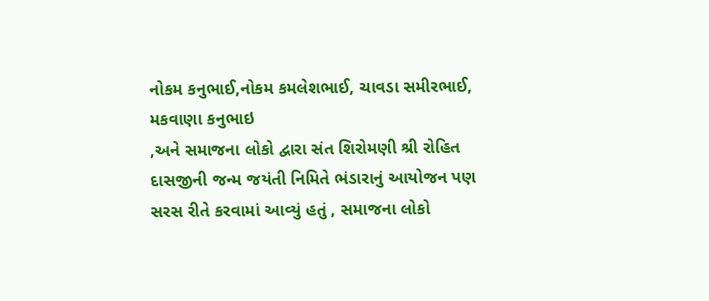નોકમ કનુભાઈ,નોકમ કમલેશભાઈ, ચાવડા સમીરભાઈ, મકવાણા કનુભાઇ
,અને સમાજના લોકો દ્વારા સંત શિરોમણી શ્રી રોહિત દાસજીની જન્મ જયંતી નિમિતે ભંડારાનું આયોજન પણ સરસ રીતે કરવામાં આવ્યું હતું , સમાજના લોકો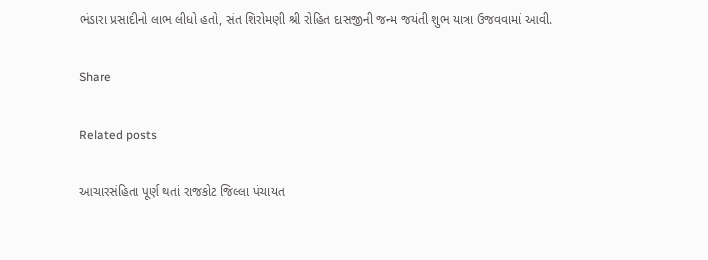ભંડારા પ્રસાદીનો લાભ લીધો હતો, સંત શિરોમણી શ્રી રોહિત દાસજીની જન્મ જયંતી શુભ યાત્રા ઉજવવામાં આવી.

Share

Related posts

આચારસંહિતા પૂર્ણ થતાં રાજકોટ જિલ્લા પંચાયત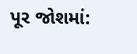પૂર જોશમાં: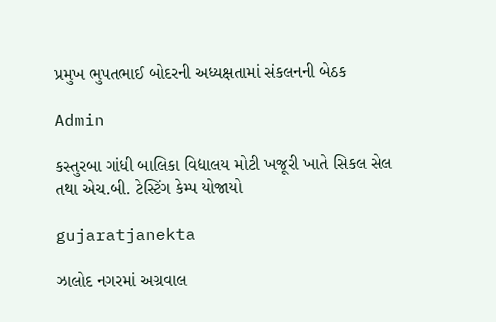પ્રમુખ ભુપતભાઈ બોદરની અધ્યક્ષતામાં સંકલનની બેઠક

Admin

કસ્તુરબા ગાંધી બાલિકા વિદ્યાલય મોટી ખજૂરી ખાતે સિકલ સેલ તથા એચ.બી. ટેસ્ટિંગ કેમ્પ યોજાયો

gujaratjanekta

ઝાલોદ નગરમાં અગ્રવાલ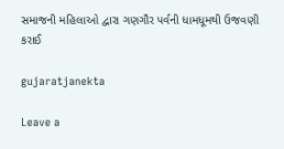સમાજની મહિલાઓ દ્વારા ગણગૌર પર્વની ધામધૂમથી ઉજવણી કરાઈ

gujaratjanekta

Leave a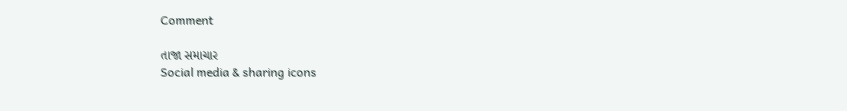Comment

તાજા સમાચાર
Social media & sharing icons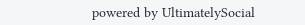powered by UltimatelySocial